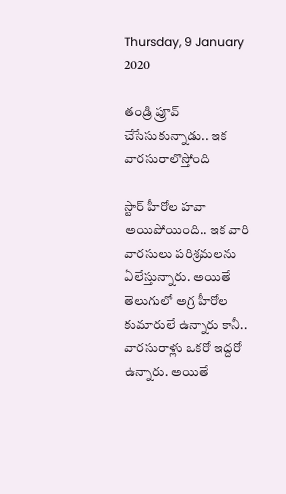Thursday, 9 January 2020

తండ్రి ప్రూవ్ చేసేసుకున్నాడు.. ఇక వారసురాలొస్తోంది

స్టార్ హీరోల హవా అయిపోయింది.. ఇక వారి వారసులు పరిశ్రమలను ఏలేస్తున్నారు. అయితే తెలుగులో అగ్ర హీరోల కుమారులే ఉన్నారు కానీ.. వారసురాళ్లు ఒకరో ఇద్దరో ఉన్నారు. అయితే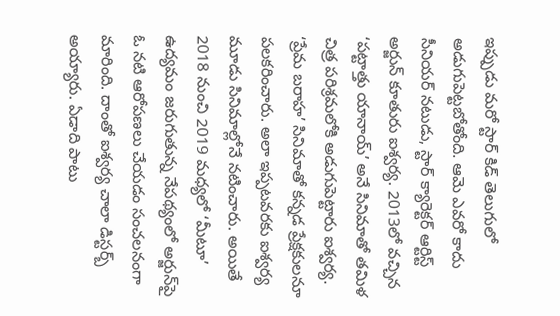ఇప్పుడు మరో స్టార్ కిడ్ తెలుగులో అడుగుపెట్టబోతోంది. ఆమె ఎవరో కాదు సీనియర్ నటుడు, స్టార్ క్యారెక్టర్ ఆర్టిస్ట్ అర్జున్ కూతురు ఐశ్వర్య. 2013లో వచ్చిన ‘పట్టాత్తు యానాయ్’ అనే సినిమాతో తమిళ చిత్ర పరిశ్రమలోకి అడుగుపెట్టారు ఐశ్వర్య. ‘ప్రేమ బరాహ’ సినిమాతో కన్నడ ప్రేక్షకులనూ పలకరించారు. అలా ఇప్పటవరకు ఐశ్వర్య మూడు సినిమాల్లోనే నటించారు. అయితే 2018 నుంచి 2019 మధ్యలో ‘మీటూ’ ఉద్యమం జరుగుతున్న నేపథ్యంలో అర్జున్‌పై ఓ నటి ఆరోపణలు చేయడం సంచలనంగా మారింది. దాంతో ఐశ్వర్య చాలా డిస్టర్బ్ అయ్యారు. ఏడాది పాటు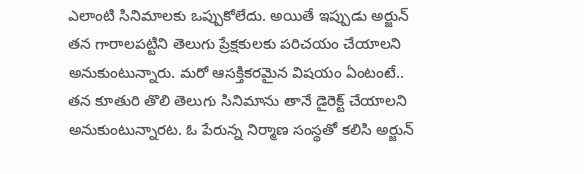ఎలాంటి సినిమాలకు ఒప్పుకోలేదు. అయితే ఇప్పుడు అర్జున్ తన గారాలపట్టిని తెలుగు ప్రేక్షకులకు పరిచయం చేయాలని అనుకుంటున్నారు. మరో ఆసక్తికరమైన విషయం ఏంటంటే.. తన కూతురి తొలి తెలుగు సినిమాను తానే డైరెక్ట్ చేయాలని అనుకుంటున్నారట. ఓ పేరున్న నిర్మాణ సంస్థతో కలిసి అర్జున్‌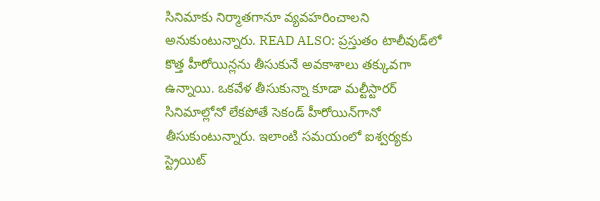సినిమాకు నిర్మాతగానూ వ్యవహరించాలని అనుకుంటున్నారు. READ ALSO: ప్రస్తుతం టాలీవుడ్‌లో కొత్త హీరోయిన్లను తీసుకునే అవకాశాలు తక్కువగా ఉన్నాయి. ఒకవేళ తీసుకున్నా కూడా మల్టీస్టారర్‌ సినిమాల్లోనో లేకపోతే సెకండ్ హీరోయిన్‌గానో తీసుకుంటున్నారు. ఇలాంటి సమయంలో ఐశ్వర్యకు స్ట్రెయిట్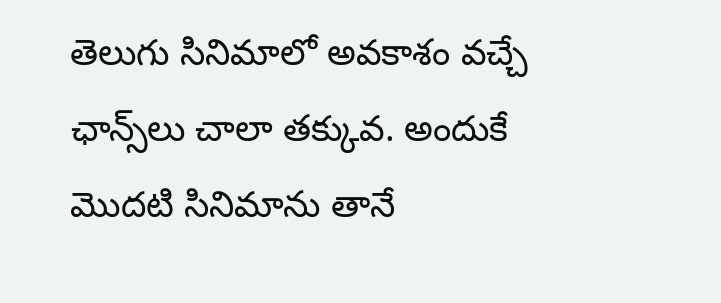తెలుగు సినిమాలో అవకాశం వచ్చే ఛాన్స్‌లు చాలా తక్కువ. అందుకే మొదటి సినిమాను తానే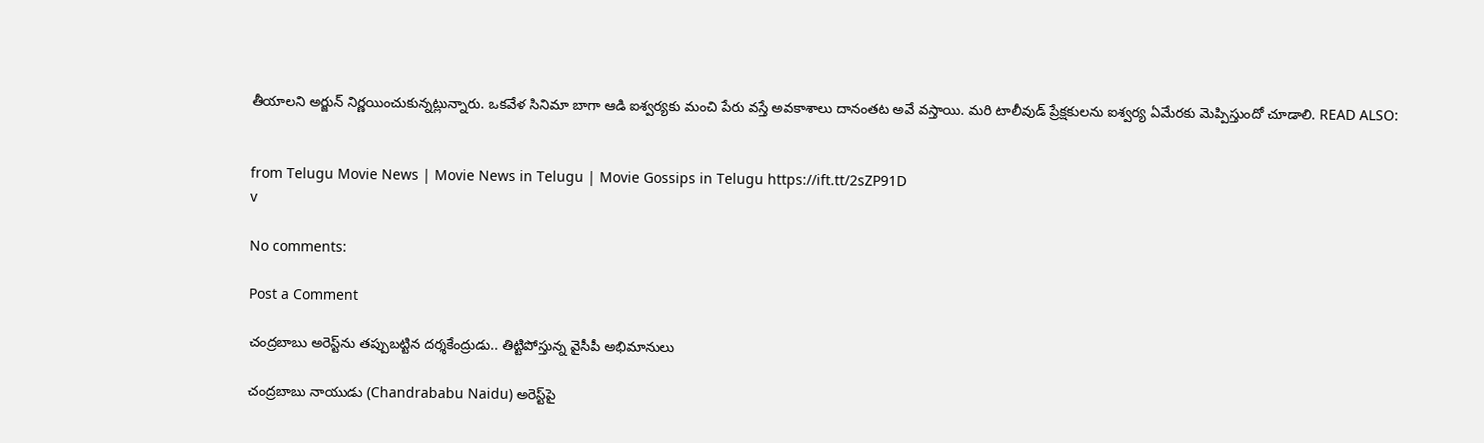తీయాలని అర్జున్ నిర్ణయించుకున్నట్లున్నారు. ఒకవేళ సినిమా బాగా ఆడి ఐశ్వర్యకు మంచి పేరు వస్తే అవకాశాలు దానంతట అవే వస్తాయి. మరి టాలీవుడ్‌ ప్రేక్షకులను ఐశ్వర్య ఏమేరకు మెప్పిస్తుందో చూడాలి. READ ALSO:


from Telugu Movie News | Movie News in Telugu | Movie Gossips in Telugu https://ift.tt/2sZP91D
v

No comments:

Post a Comment

చంద్రబాబు అరెస్ట్‌ను తప్పుబట్టిన దర్శకేంద్రుడు.. తిట్టిపోస్తున్న వైసీపీ అభిమానులు

చంద్రబాబు నాయుడు (Chandrababu Naidu) అరెస్ట్‌పై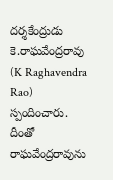దర్శకేంద్రుడు కె.రాఘవేంద్రరావు (K Raghavendra Rao) స్పందించారు. దీంతో రాఘవేంద్రరావును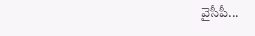వైసీపీ...